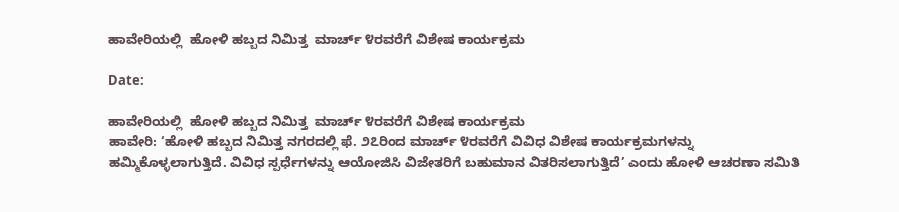ಹಾವೇರಿಯಲ್ಲಿ  ಹೋಳಿ ಹಬ್ಬದ ನಿಮಿತ್ತ  ಮಾರ್ಚ್ ೪ರವರೆಗೆ ವಿಶೇಷ ಕಾರ್ಯಕ್ರಮ

Date:

ಹಾವೇರಿಯಲ್ಲಿ  ಹೋಳಿ ಹಬ್ಬದ ನಿಮಿತ್ತ  ಮಾರ್ಚ್ ೪ರವರೆಗೆ ವಿಶೇಷ ಕಾರ್ಯಕ್ರಮ
ಹಾವೇರಿ: ‘ಹೋಳಿ ಹಬ್ಬದ ನಿಮಿತ್ತ ನಗರದಲ್ಲಿ ಫೆ. ೨೭ರಿಂದ ಮಾರ್ಚ್ ೪ರವರೆಗೆ ವಿವಿಧ ವಿಶೇಷ ಕಾರ್ಯಕ್ರಮಗಳನ್ನು ಹಮ್ಮಿಕೊಳ್ಳಲಾಗುತ್ತಿದೆ. ವಿವಿಧ ಸ್ಪರ್ಧೆಗಳನ್ನು ಆಯೋಜಿಸಿ ವಿಜೇತರಿಗೆ ಬಹುಮಾನ ವಿತರಿಸಲಾಗುತ್ತಿದೆ’ ಎಂದು ಹೋಳಿ ಆಚರಣಾ ಸಮಿತಿ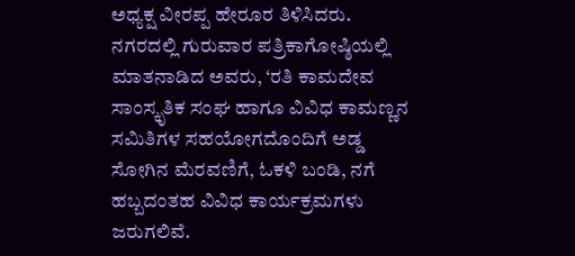ಅಧ್ಯಕ್ಷ ವೀರಪ್ಪ ಹೇರೂರ ತಿಳಿಸಿದರು.
ನಗರದಲ್ಲಿ ಗುರುವಾರ ಪತ್ರಿಕಾಗೋಷ್ಠಿಯಲ್ಲಿ ಮಾತನಾಡಿದ ಅವರು, ‘ರತಿ ಕಾಮದೇವ ಸಾಂಸ್ಕೃತಿಕ ಸಂಘ ಹಾಗೂ ವಿವಿಧ ಕಾಮಣ್ಣನ ಸಮಿತಿಗಳ ಸಹಯೋಗದೊಂದಿಗೆ ಅಡ್ಡ ಸೋಗಿನ ಮೆರವಣಿಗೆ, ಓಕಳಿ ಬಂಡಿ, ನಗೆ ಹಬ್ಬದಂತಹ ವಿವಿಧ ಕಾರ್ಯಕ್ರಮಗಳು ಜರುಗಲಿವೆ.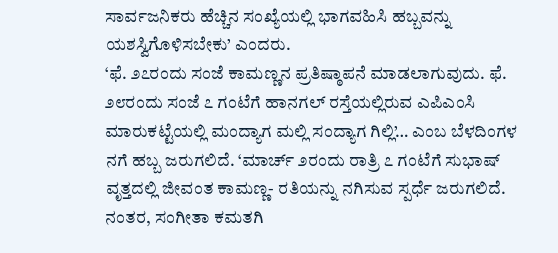ಸಾರ್ವಜನಿಕರು ಹೆಚ್ಚಿನ ಸಂಖ್ಯೆಯಲ್ಲಿ ಭಾಗವಹಿಸಿ ಹಬ್ಬವನ್ನು ಯಶಸ್ವಿಗೊಳಿಸಬೇಕು’ ಎಂದರು.
‘ಫೆ. ೨೭ರಂದು ಸಂಜೆ ಕಾಮಣ್ಣನ ಪ್ರತಿಷ್ಠಾಪನೆ ಮಾಡಲಾಗುವುದು. ಫೆ. ೨೮ರಂದು ಸಂಜೆ ೭ ಗಂಟೆಗೆ ಹಾನಗಲ್ ರಸ್ತೆಯಲ್ಲಿರುವ ಎಪಿಎಂಸಿ ಮಾರುಕಟ್ಟೆಯಲ್ಲಿ ಮಂದ್ಯಾಗ ಮಲ್ಲಿ ಸಂದ್ಯಾಗ ಗಿಲ್ಲಿ’… ಎಂಬ ಬೆಳದಿಂಗಳ ನಗೆ ಹಬ್ಬ ಜರುಗಲಿದೆ. ‘ಮಾರ್ಚ್ ೨ರಂದು ರಾತ್ರಿ ೭ ಗಂಟೆಗೆ ಸುಭಾಷ್ ವೃತ್ತದಲ್ಲಿ ಜೀವಂತ ಕಾಮಣ್ಣ- ರತಿಯನ್ನು ನಗಿಸುವ ಸ್ಪರ್ಧೆ ಜರುಗಲಿದೆ. ನಂತರ, ಸಂಗೀತಾ ಕಮತಗಿ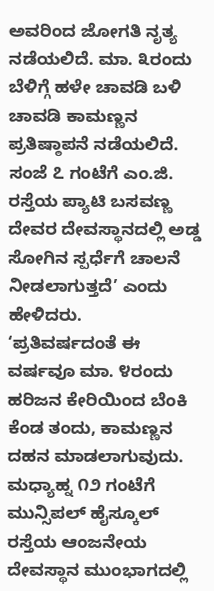ಅವರಿಂದ ಜೋಗತಿ ನೃತ್ಯ ನಡೆಯಲಿದೆ. ಮಾ. ೩ರಂದು ಬೆಳಿಗ್ಗೆ ಹಳೇ ಚಾವಡಿ ಬಳಿ ಚಾವಡಿ ಕಾಮಣ್ಣನ ಪ್ರತಿಷ್ಠಾಪನೆ ನಡೆಯಲಿದೆ. ಸಂಜೆ ೭ ಗಂಟೆಗೆ ಎಂ.ಜಿ. ರಸ್ತೆಯ ಪ್ಯಾಟಿ ಬಸವಣ್ಣ ದೇವರ ದೇವಸ್ಥಾನದಲ್ಲಿ ಅಡ್ಡ ಸೋಗಿನ ಸ್ಪರ್ಧೆಗೆ ಚಾಲನೆ ನೀಡಲಾಗುತ್ತದೆ’ ಎಂದು ಹೇಳಿದರು.
‘ಪ್ರತಿವರ್ಷದಂತೆ ಈ ವರ್ಷವೂ ಮಾ. ೪ರಂದು ಹರಿಜನ ಕೇರಿಯಿಂದ ಬೆಂಕಿ ಕೆಂಡ ತಂದು, ಕಾಮಣ್ಣನ ದಹನ ಮಾಡಲಾಗುವುದು. ಮಧ್ಯಾಹ್ನ ೧೨ ಗಂಟೆಗೆ ಮುನ್ಸಿಪಲ್ ಹೈಸ್ಕೂಲ್ ರಸ್ತೆಯ ಆಂಜನೇಯ ದೇವಸ್ಥಾನ ಮುಂಭಾಗದಲ್ಲಿ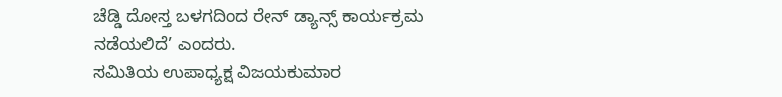ಚೆಡ್ಡಿ ದೋಸ್ತ ಬಳಗದಿಂದ ರೇನ್ ಡ್ಯಾನ್ಸ್ ಕಾರ್ಯಕ್ರಮ ನಡೆಯಲಿದೆ’ ಎಂದರು.
ಸಮಿತಿಯ ಉಪಾಧ್ಯಕ್ಷ ವಿಜಯಕುಮಾರ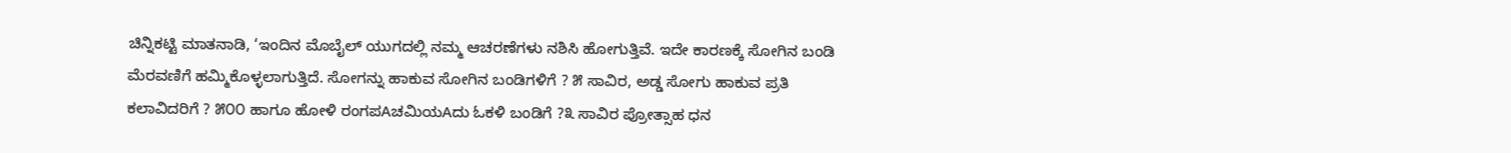ಚಿನ್ನಿಕಟ್ಟಿ ಮಾತನಾಡಿ, ‘ಇಂದಿನ ಮೊಬೈಲ್ ಯುಗದಲ್ಲಿ ನಮ್ಮ ಆಚರಣೆಗಳು ನಶಿಸಿ ಹೋಗುತ್ತಿವೆ. ಇದೇ ಕಾರಣಕ್ಕೆ ಸೋಗಿನ ಬಂಡಿ ಮೆರವಣಿಗೆ ಹಮ್ಮಿಕೊಳ್ಳಲಾಗುತ್ತಿದೆ. ಸೋಗನ್ನು ಹಾಕುವ ಸೋಗಿನ ಬಂಡಿಗಳಿಗೆ ? ೫ ಸಾವಿರ, ಅಡ್ಡ ಸೋಗು ಹಾಕುವ ಪ್ರತಿ ಕಲಾವಿದರಿಗೆ ? ೫೦೦ ಹಾಗೂ ಹೋಳಿ ರಂಗಪAಚಮಿಯAದು ಓಕಳಿ ಬಂಡಿಗೆ ?೩ ಸಾವಿರ ಪ್ರೋತ್ಸಾಹ ಧನ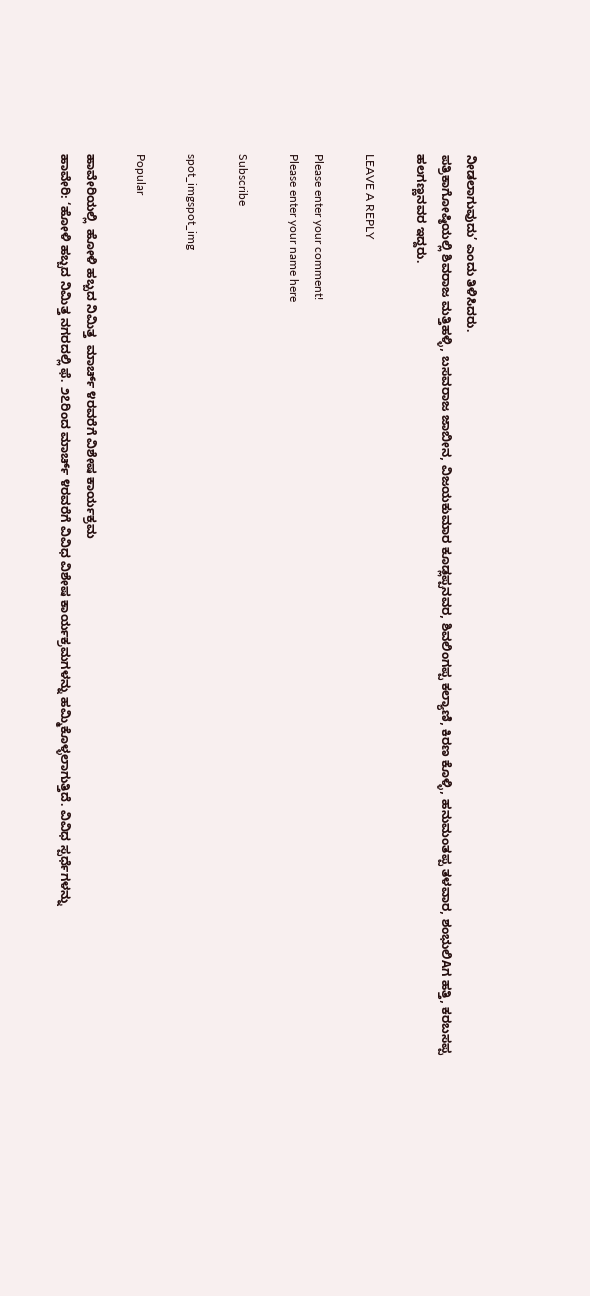ನೀಡಲಾಗುವುದು’ ಎಂದು ತಿಳಿಸಿದರು.
ಪತ್ರಿಕಾಗೋಷ್ಠಿಯಲ್ಲಿ ಶಿವರಾಜ ಮತ್ತಿಹಳ್ಳಿ, ಬಸವರಾಜ ಜಾಬೀನ, ವಿಜಯಕುಮಾರ ಕೂಡ್ಲಪ್ಪನವರ, ಶಿವಲಿಂಗಪ್ಪ ಕಲ್ಯಾಣಿ, ಕಿರಣ ಕೊಳ್ಳಿ, ಹನುಮಂತಪ್ಪ ತಳವಾರ, ಶಂಭುಲಿAಗ ಹತ್ತಿ, ಕರಬಸಪ್ಪ ಹಲಗಣ್ಣನವರ ಇದ್ದರು.

LEAVE A REPLY

Please enter your comment!
Please enter your name here

Subscribe

spot_imgspot_img

Popular

ಹಾವೇರಿಯಲ್ಲಿ  ಹೋಳಿ ಹಬ್ಬದ ನಿಮಿತ್ತ  ಮಾರ್ಚ್ ೪ರವರೆಗೆ ವಿಶೇಷ ಕಾರ್ಯಕ್ರಮ
ಹಾವೇರಿ: ‘ಹೋಳಿ ಹಬ್ಬದ ನಿಮಿತ್ತ ನಗರದಲ್ಲಿ ಫೆ. ೨೭ರಿಂದ ಮಾರ್ಚ್ ೪ರವರೆಗೆ ವಿವಿಧ ವಿಶೇಷ ಕಾರ್ಯಕ್ರಮಗಳನ್ನು ಹಮ್ಮಿಕೊಳ್ಳಲಾಗುತ್ತಿದೆ. ವಿವಿಧ ಸ್ಪರ್ಧೆಗಳನ್ನು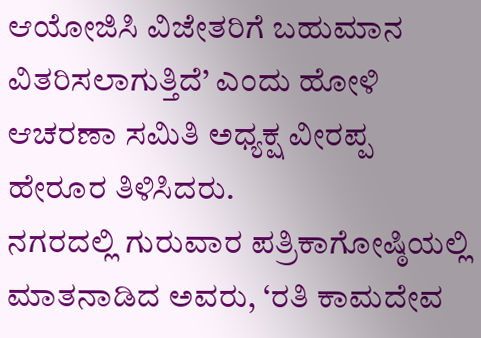ಆಯೋಜಿಸಿ ವಿಜೇತರಿಗೆ ಬಹುಮಾನ ವಿತರಿಸಲಾಗುತ್ತಿದೆ’ ಎಂದು ಹೋಳಿ ಆಚರಣಾ ಸಮಿತಿ ಅಧ್ಯಕ್ಷ ವೀರಪ್ಪ ಹೇರೂರ ತಿಳಿಸಿದರು.
ನಗರದಲ್ಲಿ ಗುರುವಾರ ಪತ್ರಿಕಾಗೋಷ್ಠಿಯಲ್ಲಿ ಮಾತನಾಡಿದ ಅವರು, ‘ರತಿ ಕಾಮದೇವ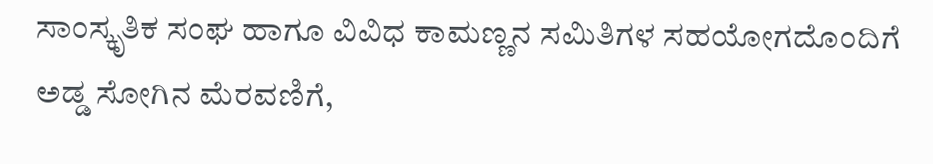ಸಾಂಸ್ಕೃತಿಕ ಸಂಘ ಹಾಗೂ ವಿವಿಧ ಕಾಮಣ್ಣನ ಸಮಿತಿಗಳ ಸಹಯೋಗದೊಂದಿಗೆ ಅಡ್ಡ ಸೋಗಿನ ಮೆರವಣಿಗೆ,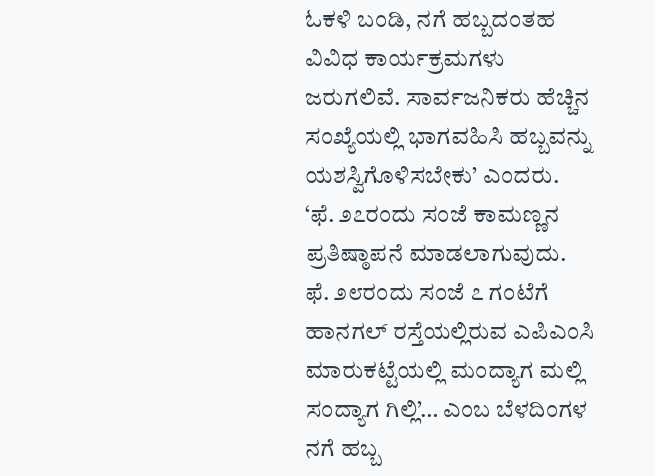ಓಕಳಿ ಬಂಡಿ, ನಗೆ ಹಬ್ಬದಂತಹ ವಿವಿಧ ಕಾರ್ಯಕ್ರಮಗಳು ಜರುಗಲಿವೆ. ಸಾರ್ವಜನಿಕರು ಹೆಚ್ಚಿನ ಸಂಖ್ಯೆಯಲ್ಲಿ ಭಾಗವಹಿಸಿ ಹಬ್ಬವನ್ನು ಯಶಸ್ವಿಗೊಳಿಸಬೇಕು’ ಎಂದರು.
‘ಫೆ. ೨೭ರಂದು ಸಂಜೆ ಕಾಮಣ್ಣನ ಪ್ರತಿಷ್ಠಾಪನೆ ಮಾಡಲಾಗುವುದು. ಫೆ. ೨೮ರಂದು ಸಂಜೆ ೭ ಗಂಟೆಗೆ ಹಾನಗಲ್ ರಸ್ತೆಯಲ್ಲಿರುವ ಎಪಿಎಂಸಿ ಮಾರುಕಟ್ಟೆಯಲ್ಲಿ ಮಂದ್ಯಾಗ ಮಲ್ಲಿ ಸಂದ್ಯಾಗ ಗಿಲ್ಲಿ’… ಎಂಬ ಬೆಳದಿಂಗಳ ನಗೆ ಹಬ್ಬ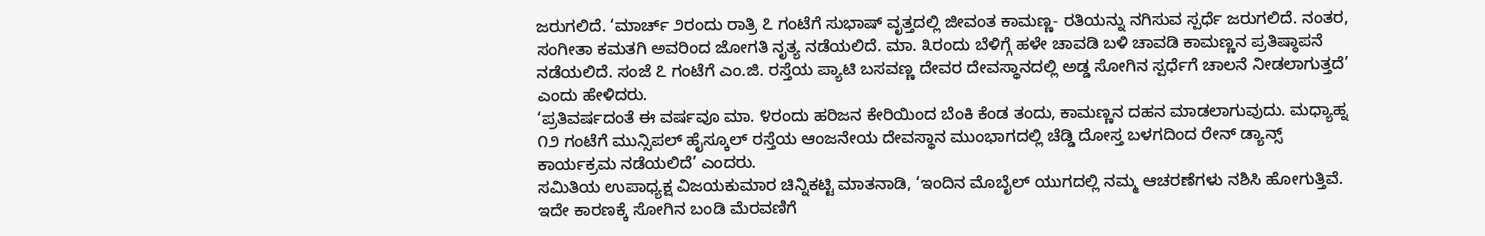ಜರುಗಲಿದೆ. ‘ಮಾರ್ಚ್ ೨ರಂದು ರಾತ್ರಿ ೭ ಗಂಟೆಗೆ ಸುಭಾಷ್ ವೃತ್ತದಲ್ಲಿ ಜೀವಂತ ಕಾಮಣ್ಣ- ರತಿಯನ್ನು ನಗಿಸುವ ಸ್ಪರ್ಧೆ ಜರುಗಲಿದೆ. ನಂತರ, ಸಂಗೀತಾ ಕಮತಗಿ ಅವರಿಂದ ಜೋಗತಿ ನೃತ್ಯ ನಡೆಯಲಿದೆ. ಮಾ. ೩ರಂದು ಬೆಳಿಗ್ಗೆ ಹಳೇ ಚಾವಡಿ ಬಳಿ ಚಾವಡಿ ಕಾಮಣ್ಣನ ಪ್ರತಿಷ್ಠಾಪನೆ ನಡೆಯಲಿದೆ. ಸಂಜೆ ೭ ಗಂಟೆಗೆ ಎಂ.ಜಿ. ರಸ್ತೆಯ ಪ್ಯಾಟಿ ಬಸವಣ್ಣ ದೇವರ ದೇವಸ್ಥಾನದಲ್ಲಿ ಅಡ್ಡ ಸೋಗಿನ ಸ್ಪರ್ಧೆಗೆ ಚಾಲನೆ ನೀಡಲಾಗುತ್ತದೆ’ ಎಂದು ಹೇಳಿದರು.
‘ಪ್ರತಿವರ್ಷದಂತೆ ಈ ವರ್ಷವೂ ಮಾ. ೪ರಂದು ಹರಿಜನ ಕೇರಿಯಿಂದ ಬೆಂಕಿ ಕೆಂಡ ತಂದು, ಕಾಮಣ್ಣನ ದಹನ ಮಾಡಲಾಗುವುದು. ಮಧ್ಯಾಹ್ನ ೧೨ ಗಂಟೆಗೆ ಮುನ್ಸಿಪಲ್ ಹೈಸ್ಕೂಲ್ ರಸ್ತೆಯ ಆಂಜನೇಯ ದೇವಸ್ಥಾನ ಮುಂಭಾಗದಲ್ಲಿ ಚೆಡ್ಡಿ ದೋಸ್ತ ಬಳಗದಿಂದ ರೇನ್ ಡ್ಯಾನ್ಸ್ ಕಾರ್ಯಕ್ರಮ ನಡೆಯಲಿದೆ’ ಎಂದರು.
ಸಮಿತಿಯ ಉಪಾಧ್ಯಕ್ಷ ವಿಜಯಕುಮಾರ ಚಿನ್ನಿಕಟ್ಟಿ ಮಾತನಾಡಿ, ‘ಇಂದಿನ ಮೊಬೈಲ್ ಯುಗದಲ್ಲಿ ನಮ್ಮ ಆಚರಣೆಗಳು ನಶಿಸಿ ಹೋಗುತ್ತಿವೆ. ಇದೇ ಕಾರಣಕ್ಕೆ ಸೋಗಿನ ಬಂಡಿ ಮೆರವಣಿಗೆ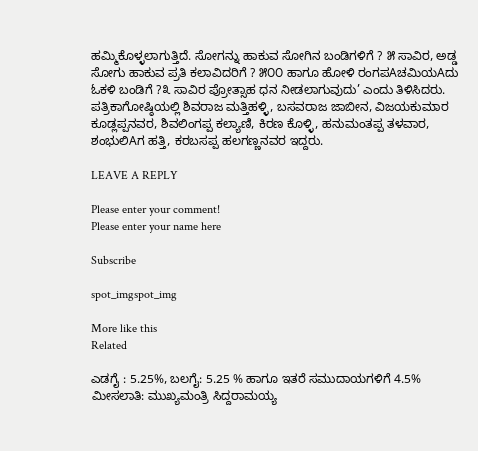ಹಮ್ಮಿಕೊಳ್ಳಲಾಗುತ್ತಿದೆ. ಸೋಗನ್ನು ಹಾಕುವ ಸೋಗಿನ ಬಂಡಿಗಳಿಗೆ ? ೫ ಸಾವಿರ, ಅಡ್ಡ ಸೋಗು ಹಾಕುವ ಪ್ರತಿ ಕಲಾವಿದರಿಗೆ ? ೫೦೦ ಹಾಗೂ ಹೋಳಿ ರಂಗಪAಚಮಿಯAದು ಓಕಳಿ ಬಂಡಿಗೆ ?೩ ಸಾವಿರ ಪ್ರೋತ್ಸಾಹ ಧನ ನೀಡಲಾಗುವುದು’ ಎಂದು ತಿಳಿಸಿದರು.
ಪತ್ರಿಕಾಗೋಷ್ಠಿಯಲ್ಲಿ ಶಿವರಾಜ ಮತ್ತಿಹಳ್ಳಿ, ಬಸವರಾಜ ಜಾಬೀನ, ವಿಜಯಕುಮಾರ ಕೂಡ್ಲಪ್ಪನವರ, ಶಿವಲಿಂಗಪ್ಪ ಕಲ್ಯಾಣಿ, ಕಿರಣ ಕೊಳ್ಳಿ, ಹನುಮಂತಪ್ಪ ತಳವಾರ, ಶಂಭುಲಿAಗ ಹತ್ತಿ, ಕರಬಸಪ್ಪ ಹಲಗಣ್ಣನವರ ಇದ್ದರು.

LEAVE A REPLY

Please enter your comment!
Please enter your name here

Subscribe

spot_imgspot_img

More like this
Related

ಎಡಗೈ : 5.25%, ಬಲಗೈ: 5.25 % ಹಾಗೂ ಇತರೆ ಸಮುದಾಯಗಳಿಗೆ 4.5% ಮೀಸಲಾತಿ: ಮುಖ್ಯಮಂತ್ರಿ ಸಿದ್ದರಾಮಯ್ಯ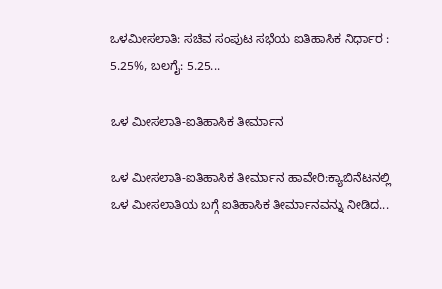ಒಳಮೀಸಲಾತಿ: ಸಚಿವ ಸಂಪುಟ ಸಭೆಯ ಐತಿಹಾಸಿಕ ನಿರ್ಧಾರ : 5.25%, ಬಲಗೈ: 5.25...

ಒಳ ಮೀಸಲಾತಿ-ಐತಿಹಾಸಿಕ ತೀರ್ಮಾನ

ಒಳ ಮೀಸಲಾತಿ-ಐತಿಹಾಸಿಕ ತೀರ್ಮಾನ ಹಾವೇರಿ:ಕ್ಯಾಬಿನೆಟನಲ್ಲಿ ಒಳ ಮೀಸಲಾತಿಯ ಬಗ್ಗೆ ಐತಿಹಾಸಿಕ ತೀರ್ಮಾನವನ್ನು ನೀಡಿದ...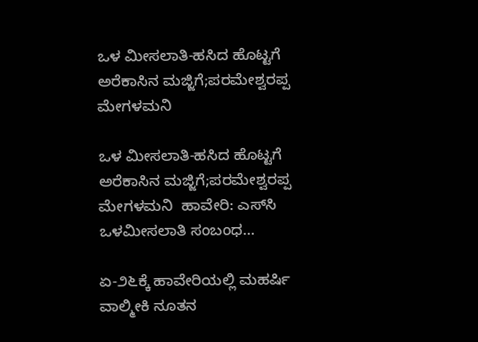ಒಳ ಮೀಸಲಾತಿ-ಹಸಿದ ಹೊಟ್ಟಗೆ ಅರೆಕಾಸಿನ ಮಜ್ಜಿಗೆ;ಪರಮೇಶ್ವರಪ್ಪ ಮೇಗಳಮನಿ

ಒಳ ಮೀಸಲಾತಿ-ಹಸಿದ ಹೊಟ್ಟಗೆ ಅರೆಕಾಸಿನ ಮಜ್ಜಿಗೆ;ಪರಮೇಶ್ವರಪ್ಪ ಮೇಗಳಮನಿ  ಹಾವೇರಿ: ಎಸ್‌ಸಿ ಒಳಮೀಸಲಾತಿ ಸಂಬಂಧ...

ಏ-೨೬ಕ್ಕೆ ಹಾವೇರಿಯಲ್ಲಿ ಮಹರ್ಷಿ ವಾಲ್ಮೀಕಿ ನೂತನ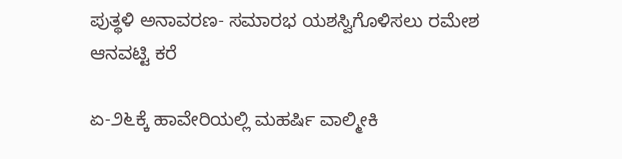ಪುತ್ಥಳಿ ಅನಾವರಣ- ಸಮಾರಭ ಯಶಸ್ವಿಗೊಳಿಸಲು ರಮೇಶ ಆನವಟ್ಟಿ ಕರೆ

ಏ-೨೬ಕ್ಕೆ ಹಾವೇರಿಯಲ್ಲಿ ಮಹರ್ಷಿ ವಾಲ್ಮೀಕಿ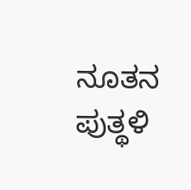ನೂತನ ಪುತ್ಥಳಿ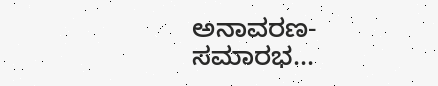ಅನಾವರಣ- ಸಮಾರಭ...